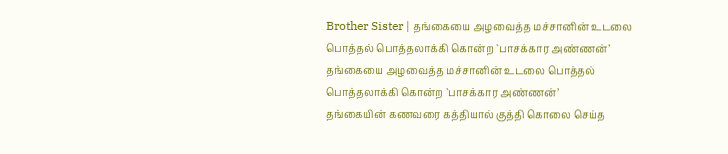Brother Sister | தங்கையை அழவைத்த மச்சானின் உடலை பொத்தல் பொத்தலாக்கி கொன்ற `பாசக்கார அண்ணன்’
தங்கையை அழவைத்த மச்சானின் உடலை பொத்தல் பொத்தலாக்கி கொன்ற `பாசக்கார அண்ணன்’
தங்கையின் கணவரை கத்தியால் குத்தி கொலை செய்த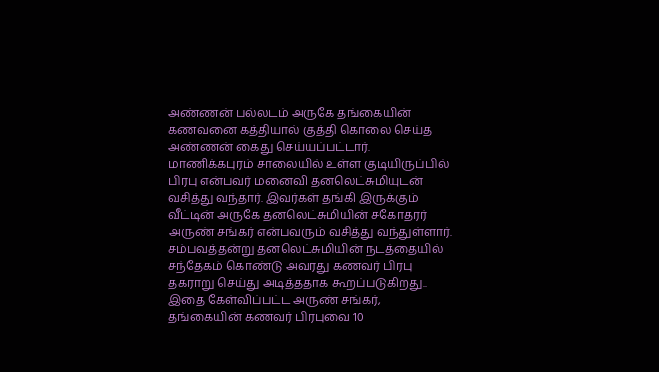அண்ணன் பல்லடம் அருகே தங்கையின் கணவனை கத்தியால் குத்தி கொலை செய்த அண்ணன் கைது செய்யப்பட்டார். மாணிக்கபுரம் சாலையில் உள்ள குடியிருப்பில் பிரபு என்பவர் மனைவி தனலெட்சுமியுடன் வசித்து வந்தார். இவர்கள் தங்கி இருக்கும் வீட்டின் அருகே தனலெட்சுமியின் சகோதரர் அருண் சங்கர் என்பவரும் வசித்து வந்துள்ளார். சம்பவத்தன்று தனலெட்சுமியின் நடத்தையில் சந்தேகம் கொண்டு அவரது கணவர் பிரபு தகராறு செய்து அடித்ததாக கூறப்படுகிறது.. இதை கேள்விப்பட்ட அருண் சங்கர், தங்கையின் கணவர் பிரபுவை 10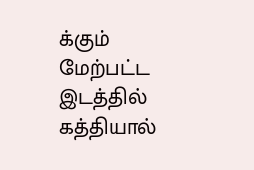க்கும் மேற்பட்ட இடத்தில் கத்தியால்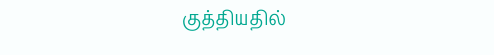குத்தியதில்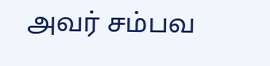அவர் சம்பவ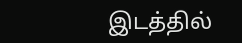இடத்தில்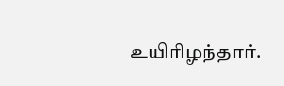உயிரிழந்தார்.